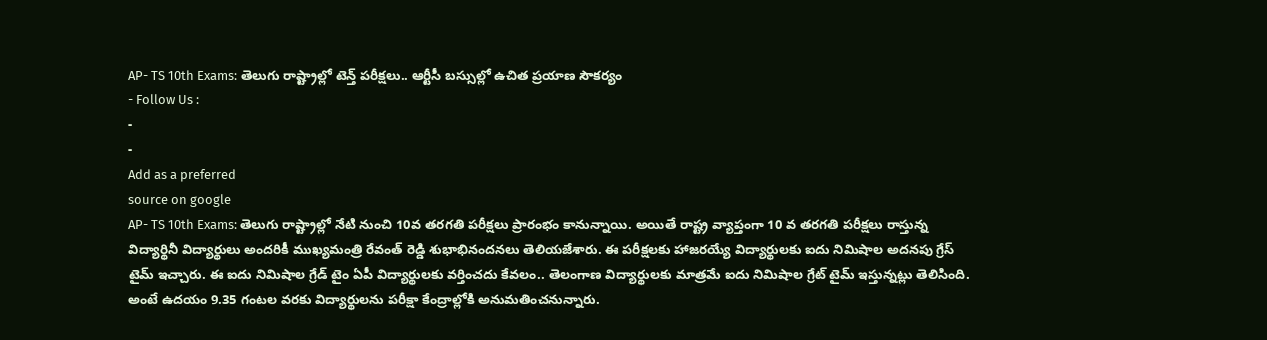AP- TS 10th Exams: తెలుగు రాష్ట్రాల్లో టెన్త్ పరీక్షలు.. ఆర్టీసీ బస్సుల్లో ఉచిత ప్రయాణ సౌకర్యం
- Follow Us :
-
-
Add as a preferred
source on google
AP- TS 10th Exams: తెలుగు రాష్ట్రాల్లో నేటి నుంచి 10వ తరగతి పరీక్షలు ప్రారంభం కానున్నాయి. అయితే రాష్ట్ర వ్యాప్తంగా 10 వ తరగతి పరీక్షలు రాస్తున్న విద్యార్థినీ విద్యార్థులు అందరికీ ముఖ్యమంత్రి రేవంత్ రెడ్డి శుభాభినందనలు తెలియజేశారు. ఈ పరీక్షలకు హాజరయ్యే విద్యార్థులకు ఐదు నిమిషాల అదనపు గ్రేస్ టైమ్ ఇచ్చారు. ఈ ఐదు నిమిషాల గ్రేడ్ టైం ఏపీ విద్యార్థులకు వర్తించదు కేవలం.. తెలంగాణ విద్యార్థులకు మాత్రమే ఐదు నిమిషాల గ్రేట్ టైమ్ ఇస్తున్నట్లు తెలిసింది. అంటే ఉదయం 9.35 గంటల వరకు విద్యార్థులను పరీక్షా కేంద్రాల్లోకి అనుమతించనున్నారు.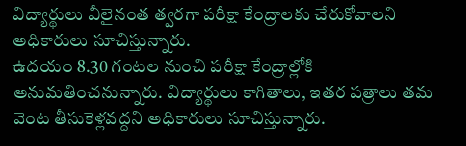విద్యార్థులు వీలైనంత త్వరగా పరీక్షా కేంద్రాలకు చేరుకోవాలని అధికారులు సూచిస్తున్నారు.
ఉదయం 8.30 గంటల నుంచి పరీక్షా కేంద్రాల్లోకి అనుమతించనున్నారు. విద్యార్థులు కాగితాలు, ఇతర పత్రాలు తమ వెంట తీసుకెళ్లవద్దని అధికారులు సూచిస్తున్నారు.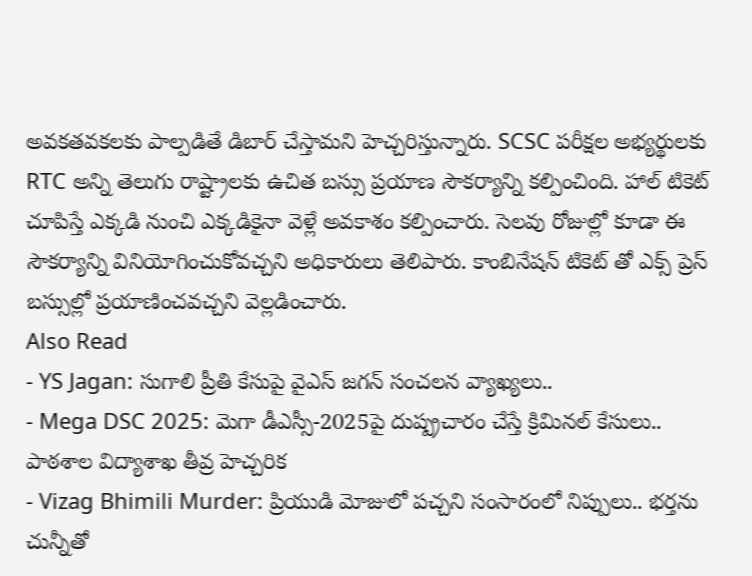అవకతవకలకు పాల్పడితే డిబార్ చేస్తామని హెచ్చరిస్తున్నారు. SCSC పరీక్షల అభ్యర్థులకు RTC అన్ని తెలుగు రాష్ట్రాలకు ఉచిత బస్సు ప్రయాణ సౌకర్యాన్ని కల్పించింది. హాల్ టికెట్ చూపిస్తే ఎక్కడి నుంచి ఎక్కడికైనా వెళ్లే అవకాశం కల్పించారు. సెలవు రోజుల్లో కూడా ఈ సౌకర్యాన్ని వినియోగించుకోవచ్చని అధికారులు తెలిపారు. కాంబినేషన్ టికెట్ తో ఎక్స్ ప్రెస్ బస్సుల్లో ప్రయాణించవచ్చని వెల్లడించారు.
Also Read
- YS Jagan: సుగాలి ప్రీతి కేసుపై వైఎస్ జగన్ సంచలన వ్యాఖ్యలు..
- Mega DSC 2025: మెగా డీఎస్సీ-2025పై దుష్ప్రచారం చేస్తే క్రిమినల్ కేసులు.. పాఠశాల విద్యాశాఖ తీవ్ర హెచ్చరిక
- Vizag Bhimili Murder: ప్రియుడి మోజులో పచ్చని సంసారంలో నిప్పులు.. భర్తను చున్నీతో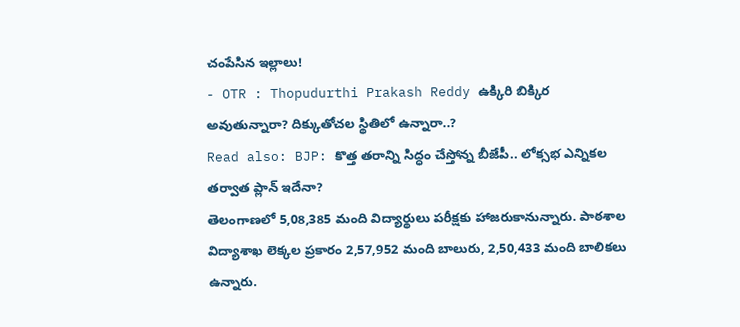చంపేసిన ఇల్లాలు!
- OTR : Thopudurthi Prakash Reddy ఉక్కిరి బిక్కిర అవుతున్నారా? దిక్కుతోచల స్థితిలో ఉన్నారా..?
Read also: BJP: కొత్త తరాన్ని సిద్ధం చేస్తోన్న బీజేపీ.. లోక్సభ ఎన్నికల తర్వాత ప్లాన్ ఇదేనా?
తెలంగాణలో 5,08,385 మంది విద్యార్థులు పరీక్షకు హాజరుకానున్నారు. పాఠశాల విద్యాశాఖ లెక్కల ప్రకారం 2,57,952 మంది బాలురు, 2,50,433 మంది బాలికలు ఉన్నారు.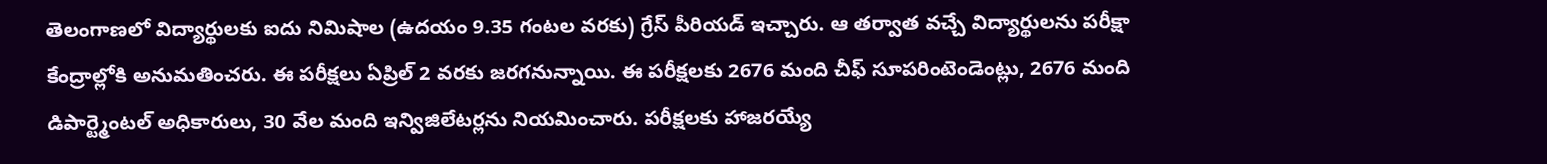తెలంగాణలో విద్యార్థులకు ఐదు నిమిషాల (ఉదయం 9.35 గంటల వరకు) గ్రేస్ పీరియడ్ ఇచ్చారు. ఆ తర్వాత వచ్చే విద్యార్థులను పరీక్షా కేంద్రాల్లోకి అనుమతించరు. ఈ పరీక్షలు ఏప్రిల్ 2 వరకు జరగనున్నాయి. ఈ పరీక్షలకు 2676 మంది చీఫ్ సూపరింటెండెంట్లు, 2676 మంది డిపార్ట్మెంటల్ అధికారులు, 30 వేల మంది ఇన్విజిలేటర్లను నియమించారు. పరీక్షలకు హాజరయ్యే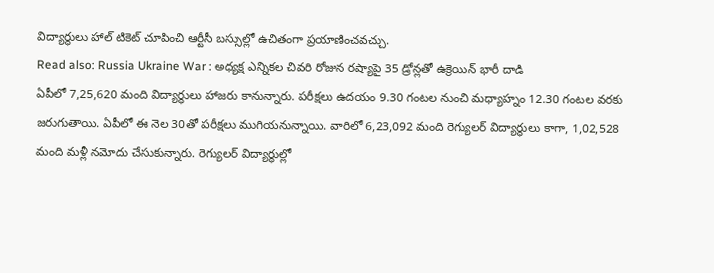విద్యార్థులు హాల్ టికెట్ చూపించి ఆర్టీసీ బస్సుల్లో ఉచితంగా ప్రయాణించవచ్చు.
Read also: Russia Ukraine War : అధ్యక్ష ఎన్నికల చివరి రోజున రష్యాపై 35 డ్రోన్లతో ఉక్రెయిన్ భారీ దాడి
ఏపీలో 7,25,620 మంది విద్యార్థులు హాజరు కానున్నారు. పరీక్షలు ఉదయం 9.30 గంటల నుంచి మధ్యాహ్నం 12.30 గంటల వరకు జరుగుతాయి. ఏపీలో ఈ నెల 30తో పరీక్షలు ముగియనున్నాయి. వారిలో 6,23,092 మంది రెగ్యులర్ విద్యార్థులు కాగా, 1,02,528 మంది మళ్లీ నమోదు చేసుకున్నారు. రెగ్యులర్ విద్యార్థుల్లో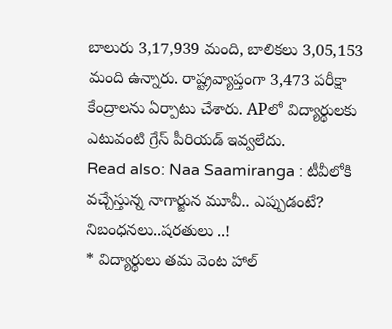బాలురు 3,17,939 మంది, బాలికలు 3,05,153 మంది ఉన్నారు. రాష్ట్రవ్యాప్తంగా 3,473 పరీక్షా కేంద్రాలను ఏర్పాటు చేశారు. APలో విద్యార్థులకు ఎటువంటి గ్రేస్ పీరియడ్ ఇవ్వలేదు.
Read also: Naa Saamiranga : టీవీలోకి వచ్చేస్తున్న నాగార్జున మూవీ.. ఎప్పుడంటే?
నిబంధనలు..షరతులు ..!
* విద్యార్థులు తమ వెంట హాల్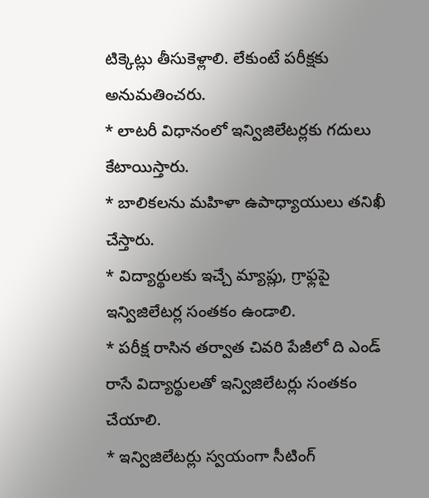టిక్కెట్లు తీసుకెళ్లాలి. లేకుంటే పరీక్షకు అనుమతించరు.
* లాటరీ విధానంలో ఇన్విజిలేటర్లకు గదులు కేటాయిస్తారు.
* బాలికలను మహిళా ఉపాధ్యాయులు తనిఖీ చేస్తారు.
* విద్యార్థులకు ఇచ్చే మ్యాప్లు, గ్రాఫ్లపై ఇన్విజిలేటర్ల సంతకం ఉండాలి.
* పరీక్ష రాసిన తర్వాత చివరి పేజీలో ది ఎండ్ రాసే విద్యార్థులతో ఇన్విజిలేటర్లు సంతకం చేయాలి.
* ఇన్విజిలేటర్లు స్వయంగా సీటింగ్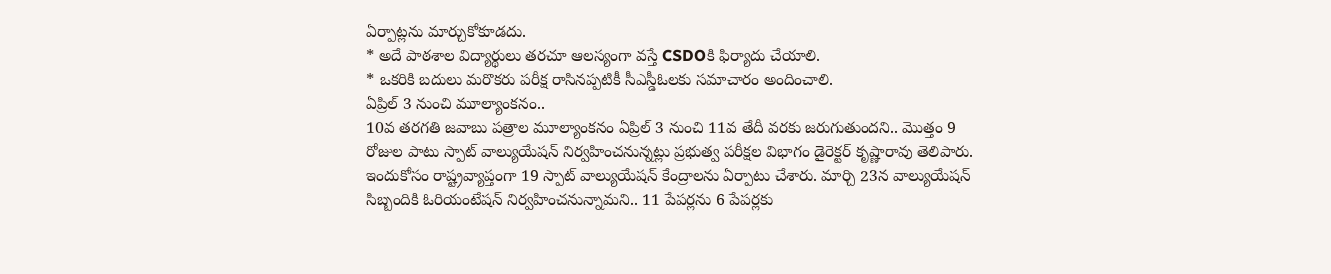ఏర్పాట్లను మార్చుకోకూడదు.
* అదే పాఠశాల విద్యార్థులు తరచూ ఆలస్యంగా వస్తే CSDOకి ఫిర్యాదు చేయాలి.
* ఒకరికి బదులు మరొకరు పరీక్ష రాసినప్పటికీ సీఎస్డీఓలకు సమాచారం అందించాలి.
ఏప్రిల్ 3 నుంచి మూల్యాంకనం..
10వ తరగతి జవాబు పత్రాల మూల్యాంకనం ఏప్రిల్ 3 నుంచి 11వ తేదీ వరకు జరుగుతుందని.. మొత్తం 9 రోజుల పాటు స్పాట్ వాల్యుయేషన్ నిర్వహించనున్నట్లు ప్రభుత్వ పరీక్షల విభాగం డైరెక్టర్ కృష్ణారావు తెలిపారు. ఇందుకోసం రాష్ట్రవ్యాప్తంగా 19 స్పాట్ వాల్యుయేషన్ కేంద్రాలను ఏర్పాటు చేశారు. మార్చి 23న వాల్యుయేషన్ సిబ్బందికి ఓరియంటేషన్ నిర్వహించనున్నామని.. 11 పేపర్లను 6 పేపర్లకు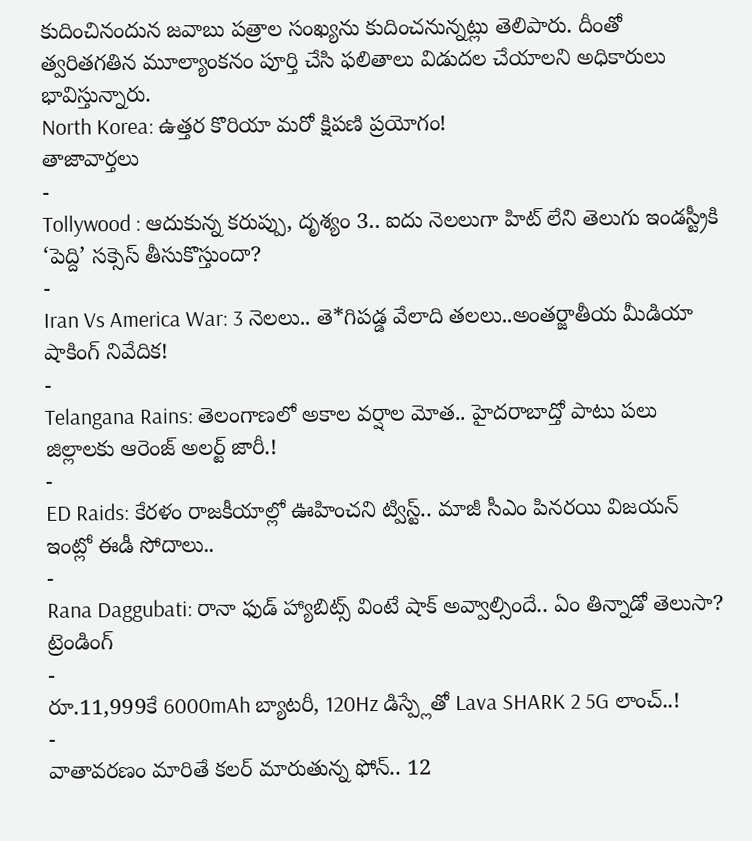కుదించినందున జవాబు పత్రాల సంఖ్యను కుదించనున్నట్లు తెలిపారు. దీంతో త్వరితగతిన మూల్యాంకనం పూర్తి చేసి ఫలితాలు విడుదల చేయాలని అధికారులు భావిస్తున్నారు.
North Korea: ఉత్తర కొరియా మరో క్షిపణి ప్రయోగం!
తాజావార్తలు
-
Tollywood : ఆదుకున్న కరుప్పు, దృశ్యం 3.. ఐదు నెలలుగా హిట్ లేని తెలుగు ఇండస్ట్రీకి ‘పెద్ది’ సక్సెస్ తీసుకొస్తుందా?
-
Iran Vs America War: 3 నెలలు.. తె*గిపడ్డ వేలాది తలలు..అంతర్జాతీయ మీడియా షాకింగ్ నివేదిక!
-
Telangana Rains: తెలంగాణలో అకాల వర్షాల మోత.. హైదరాబాద్తో పాటు పలు జిల్లాలకు ఆరెంజ్ అలర్ట్ జారీ.!
-
ED Raids: కేరళం రాజకీయాల్లో ఊహించని ట్విస్ట్.. మాజీ సీఎం పినరయి విజయన్ ఇంట్లో ఈడీ సోదాలు..
-
Rana Daggubati: రానా ఫుడ్ హ్యాబిట్స్ వింటే షాక్ అవ్వాల్సిందే.. ఏం తిన్నాడో తెలుసా?
ట్రెండింగ్
-
రూ.11,999కే 6000mAh బ్యాటరీ, 120Hz డిస్ప్లేతో Lava SHARK 2 5G లాంచ్..!
-
వాతావరణం మారితే కలర్ మారుతున్న ఫోన్.. 12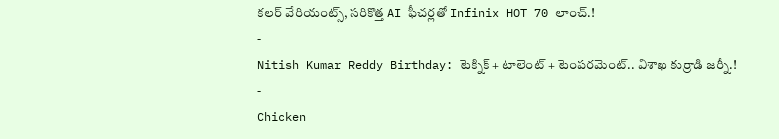కలర్ వేరియంట్స్, సరికొత్త AI ఫీచర్లతో Infinix HOT 70 లాంచ్.!
-
Nitish Kumar Reddy Birthday: టెక్నిక్ + టాలెంట్ + టెంపరమెంట్.. విశాఖ కుర్రాడి జర్నీ.!
-
Chicken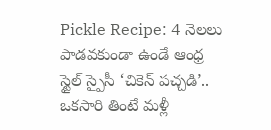Pickle Recipe: 4 నెలలు పాడవకుండా ఉండే ఆంధ్ర స్టైల్ స్పైసీ ‘చికెన్ పచ్చడి’.. ఒకసారి తింటే మళ్లీ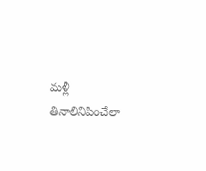మళ్లీ తినాలినిపించేలా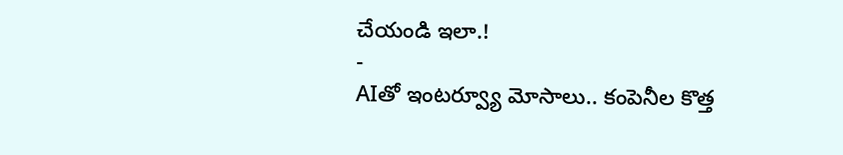చేయండి ఇలా.!
-
AIతో ఇంటర్వ్యూ మోసాలు.. కంపెనీల కొత్త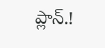ప్లాన్.!